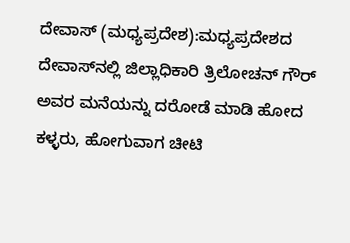ದೇವಾಸ್ (ಮಧ್ಯಪ್ರದೇಶ):ಮಧ್ಯಪ್ರದೇಶದ ದೇವಾಸ್‌ನಲ್ಲಿ ಜಿಲ್ಲಾಧಿಕಾರಿ ತ್ರಿಲೋಚನ್ ಗೌರ್ ಅವರ ಮನೆಯನ್ನು ದರೋಡೆ ಮಾಡಿ ಹೋದ ಕಳ್ಳರು, ಹೋಗುವಾಗ ಚೀಟಿ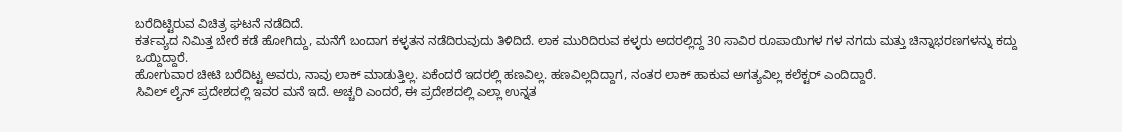ಬರೆದಿಟ್ಟಿರುವ ವಿಚಿತ್ರ ಘಟನೆ ನಡೆದಿದೆ.
ಕರ್ತವ್ಯದ ನಿಮಿತ್ತ ಬೇರೆ ಕಡೆ ಹೋಗಿದ್ದು, ಮನೆಗೆ ಬಂದಾಗ ಕಳ್ಳತನ ನಡೆದಿರುವುದು ತಿಳಿದಿದೆ. ಲಾಕ‌ ಮುರಿದಿರುವ ಕಳ್ಳರು ಅದರಲ್ಲಿದ್ದ 30 ಸಾವಿರ ರೂಪಾಯಿಗಳ ಗಳ ನಗದು ಮತ್ತು ಚಿನ್ನಾಭರಣಗಳನ್ನು ಕದ್ದು ಒಯ್ದಿದ್ದಾರೆ.
ಹೋಗುವಾರ ಚೀಟಿ ಬರೆದಿಟ್ಟ ಅವರು, ನಾವು ಲಾಕ್‌ ಮಾಡುತ್ತಿಲ್ಲ. ಏಕೆಂದರೆ ಇದರಲ್ಲಿ ಹಣವಿಲ್ಲ. ಹಣವಿಲ್ಲದಿದ್ದಾಗ, ನಂತರ ಲಾಕ್ ಹಾಕುವ ಅಗತ್ಯವಿಲ್ಲ ಕಲೆಕ್ಟರ್ ಎಂದಿದ್ದಾರೆ.
ಸಿವಿಲ್ ಲೈನ್ ಪ್ರದೇಶದಲ್ಲಿ ಇವರ ಮನೆ ಇದೆ. ಅಚ್ಚರಿ ಎಂದರೆ, ಈ ಪ್ರದೇಶದಲ್ಲಿ ಎಲ್ಲಾ ಉನ್ನತ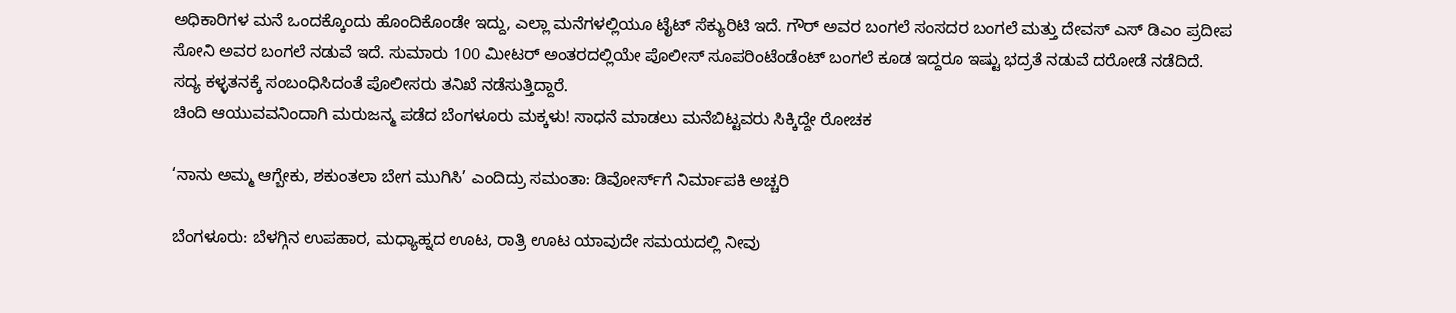ಅಧಿಕಾರಿಗಳ ಮನೆ ಒಂದಕ್ಕೊಂದು ಹೊಂದಿಕೊಂಡೇ ಇದ್ದು, ಎಲ್ಲಾ ಮನೆಗಳಲ್ಲಿಯೂ ಟೈಟ್‌ ಸೆಕ್ಯುರಿಟಿ ಇದೆ. ಗೌರ್ ಅವರ ಬಂಗಲೆ ಸಂಸದರ ಬಂಗಲೆ ಮತ್ತು ದೇವಸ್ ಎಸ್ ಡಿಎಂ ಪ್ರದೀಪ ಸೋನಿ ಅವರ ಬಂಗಲೆ ನಡುವೆ ಇದೆ. ಸುಮಾರು 100 ಮೀಟರ್‌ ಅಂತರದಲ್ಲಿಯೇ ಪೊಲೀಸ್ ಸೂಪರಿಂಟೆಂಡೆಂಟ್ ಬಂಗಲೆ ಕೂಡ ಇದ್ದರೂ ಇಷ್ಟು ಭದ್ರತೆ ನಡುವೆ ದರೋಡೆ ನಡೆದಿದೆ.
ಸದ್ಯ ಕಳ್ಳತನಕ್ಕೆ ಸಂಬಂಧಿಸಿದಂತೆ ಪೊಲೀಸರು ತನಿಖೆ ನಡೆಸುತ್ತಿದ್ದಾರೆ.
ಚಿಂದಿ ಆಯುವವನಿಂದಾಗಿ ಮರುಜನ್ಮ ಪಡೆದ ಬೆಂಗಳೂರು ಮಕ್ಕಳು! ಸಾಧನೆ ಮಾಡಲು ಮನೆಬಿಟ್ಟವರು ಸಿಕ್ಕಿದ್ದೇ ರೋಚಕ

‘ನಾನು ಅಮ್ಮ ಆಗ್ಬೇಕು, ಶಕುಂತಲಾ ಬೇಗ ಮುಗಿಸಿ’ ಎಂದಿದ್ರು ಸಮಂತಾ: ಡಿವೋರ್ಸ್‌ಗೆ ನಿರ್ಮಾಪಕಿ ಅಚ್ಚರಿ

ಬೆಂಗಳೂರು: ಬೆಳಗ್ಗಿನ ಉಪಹಾರ, ಮಧ್ಯಾಹ್ನದ ಊಟ, ರಾತ್ರಿ ಊಟ ಯಾವುದೇ ಸಮಯದಲ್ಲಿ ನೀವು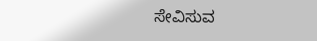ಸೇವಿಸುವ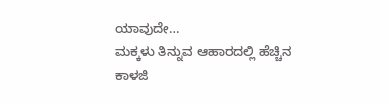ಯಾವುದೇ…
ಮಕ್ಕಳು ತಿನ್ನುವ ಆಹಾರದಲ್ಲಿ ಹೆಚ್ಚಿನ ಕಾಳಜಿ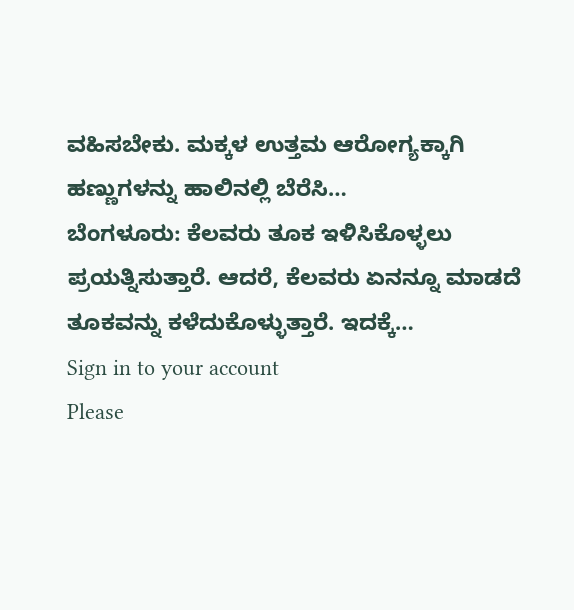ವಹಿಸಬೇಕು. ಮಕ್ಕಳ ಉತ್ತಮ ಆರೋಗ್ಯಕ್ಕಾಗಿ ಹಣ್ಣುಗಳನ್ನು ಹಾಲಿನಲ್ಲಿ ಬೆರೆಸಿ…
ಬೆಂಗಳೂರು: ಕೆಲವರು ತೂಕ ಇಳಿಸಿಕೊಳ್ಳಲು ಪ್ರಯತ್ನಿಸುತ್ತಾರೆ. ಆದರೆ, ಕೆಲವರು ಏನನ್ನೂ ಮಾಡದೆ ತೂಕವನ್ನು ಕಳೆದುಕೊಳ್ಳುತ್ತಾರೆ. ಇದಕ್ಕೆ…
Sign in to your account
Please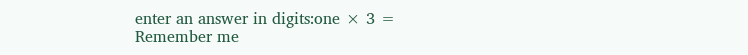enter an answer in digits:one × 3 =
Remember me